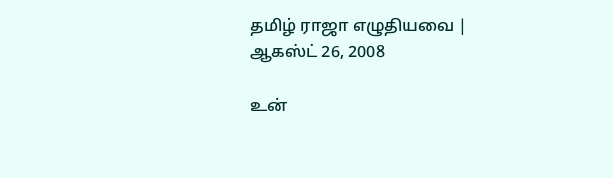தமிழ் ராஜா எழுதியவை | ஆகஸ்ட் 26, 2008

உன்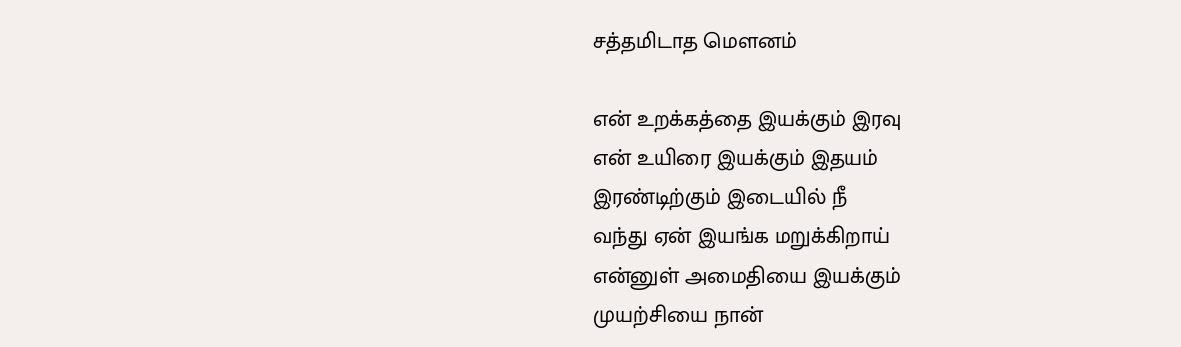சத்தமிடாத மௌனம்

என் உறக்கத்தை இயக்கும் இரவு
என் உயிரை இயக்கும் இதயம்
இரண்டிற்கும் இடையில் நீ
வந்து ஏன் இயங்க மறுக்கிறாய்
என்னுள் அமைதியை இயக்கும்
முயற்சியை நான்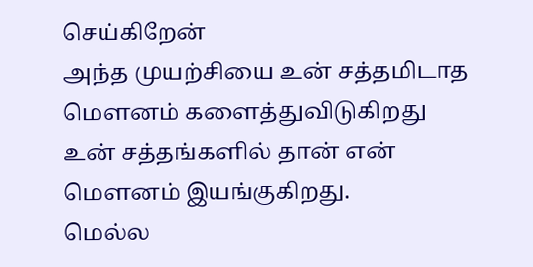செய்கிறேன்
அந்த முயற்சியை உன் சத்தமிடாத
மௌனம் களைத்துவிடுகிறது
உன் சத்தங்களில் தான் என்
மௌனம் இயங்குகிறது.
மெல்ல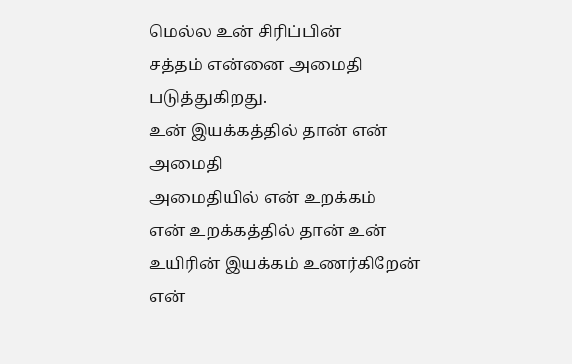மெல்ல உன் சிரிப்பின்
சத்தம் என்னை அமைதி
படுத்துகிறது.
உன் இயக்கத்தில் தான் என்
அமைதி
அமைதியில் என் உறக்கம்
என் உறக்கத்தில் தான் உன்
உயிரின் இயக்கம் உணர்கிறேன்
என்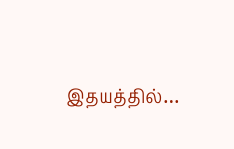இதயத்தில்…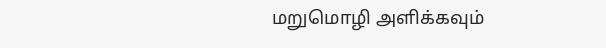மறுமொழி அளிக்கவும்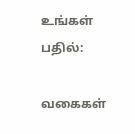உங்கள் பதில்:

வகைகள்